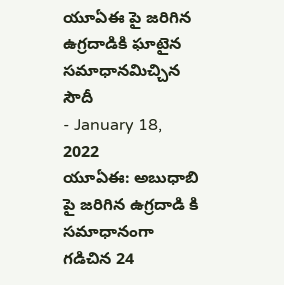యూఏఈ పై జరిగిన ఉగ్రదాడికి ఘాటైన సమాధానమిచ్చిన సౌదీ
- January 18, 2022
యూఏఈ: అబుధాబి పై జరిగిన ఉగ్రదాడి కి సమాధానంగా గడిచిన 24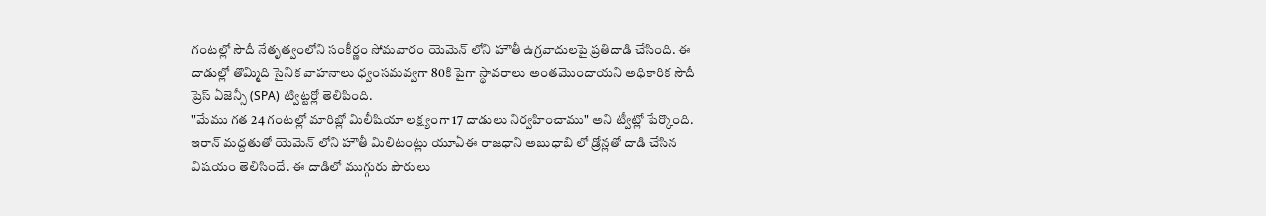గంటల్లో సౌదీ నేతృత్వంలోని సంకీర్ణం సోమవారం యెమెన్ లోని హౌతీ ఉగ్రవాదులపై ప్రతిదాడి చేసింది. ఈ దాడుల్లో తొమ్మిది సైనిక వాహనాలు ధ్వంసమవ్వగా 80కి పైగా స్థావరాలు అంతమొందాయని అధికారిక సౌదీ ప్రెస్ ఏజెన్సీ (SPA) ట్విట్టర్లో తెలిపింది.
"మేము గత 24 గంటల్లో మారిబ్లో మిలీషియా లక్ష్యంగా 17 దాడులు నిర్వహించాము" అని ట్వీట్లో పేర్కొంది.
ఇరాన్ మద్దతుతో యెమెన్ లోని హౌతీ మిలిటంట్లు యూఏఈ రాజధాని అబుధాబి లో డ్రోన్లతో దాడి చేసిన విషయం తెలిసిందే. ఈ దాడిలో ముగ్గురు పౌరులు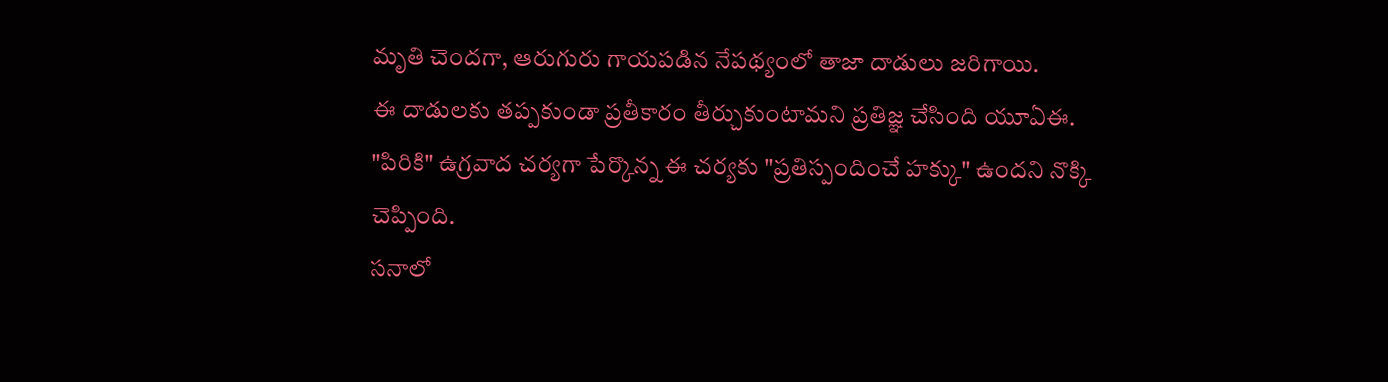మృతి చెందగా, ఆరుగురు గాయపడిన నేపథ్యంలో తాజా దాడులు జరిగాయి.
ఈ దాడులకు తప్పకుండా ప్రతీకారం తీర్చుకుంటామని ప్రతిజ్ఞ చేసింది యూఏఈ. "పిరికి" ఉగ్రవాద చర్యగా పేర్కొన్న ఈ చర్యకు "ప్రతిస్పందించే హక్కు" ఉందని నొక్కి చెప్పింది.
సనాలో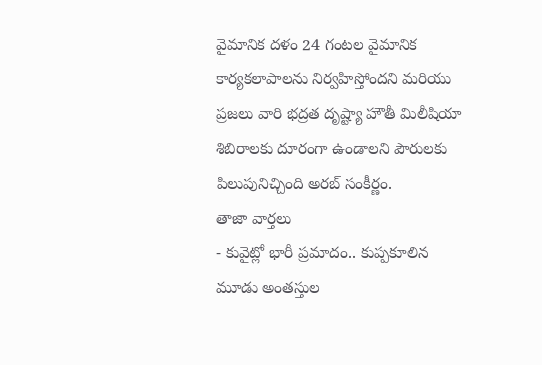వైమానిక దళం 24 గంటల వైమానిక కార్యకలాపాలను నిర్వహిస్తోందని మరియు ప్రజలు వారి భద్రత దృష్ట్యా హౌతీ మిలీషియా శిబిరాలకు దూరంగా ఉండాలని పౌరులకు పిలుపునిచ్చింది అరబ్ సంకీర్ణం.
తాజా వార్తలు
- కువైట్లో భారీ ప్రమాదం.. కుప్పకూలిన మూడు అంతస్తుల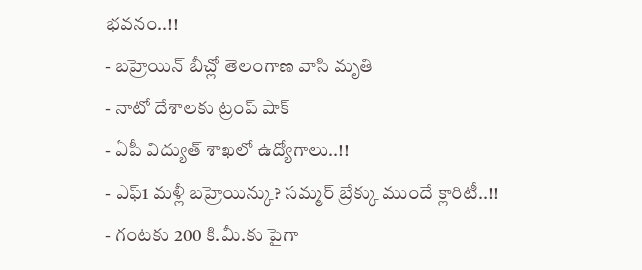భవనం..!!
- బహ్రెయిన్ బీచ్లో తెలంగాణ వాసి మృతి
- నాటో దేశాలకు ట్రంప్ షాక్
- ఏపీ విద్యుత్ శాఖలో ఉద్యోగాలు..!!
- ఎఫ్1 మళ్లీ బహ్రెయిన్కు? సమ్మర్ బ్రేక్కు ముందే క్లారిటీ..!!
- గంటకు 200 కి.మీ.కు పైగా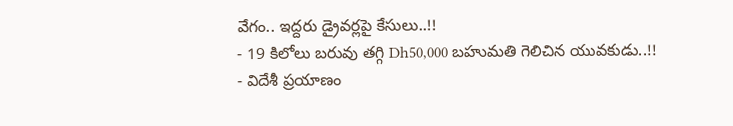వేగం.. ఇద్దరు డ్రైవర్లపై కేసులు..!!
- 19 కిలోలు బరువు తగ్గి Dh50,000 బహుమతి గెలిచిన యువకుడు..!!
- విదేశీ ప్రయాణం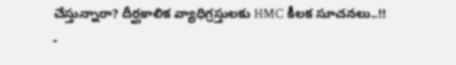చేస్తున్నారా? దీర్ఘకాలిక వ్యాధిగ్రస్తులకు HMC కీలక సూచనలు..!!
-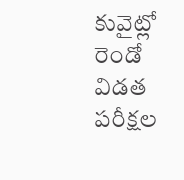కువైట్లో రెండో విడత పరీక్షల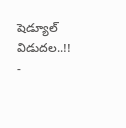షెడ్యూల్ విడుదల..!!
-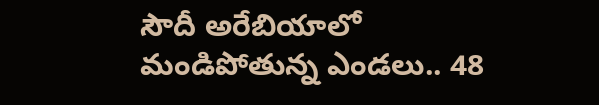సౌదీ అరేబియాలో మండిపోతున్న ఎండలు.. 48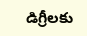డిగ్రీలకు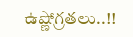ఉష్ణోగ్రతలు..!!